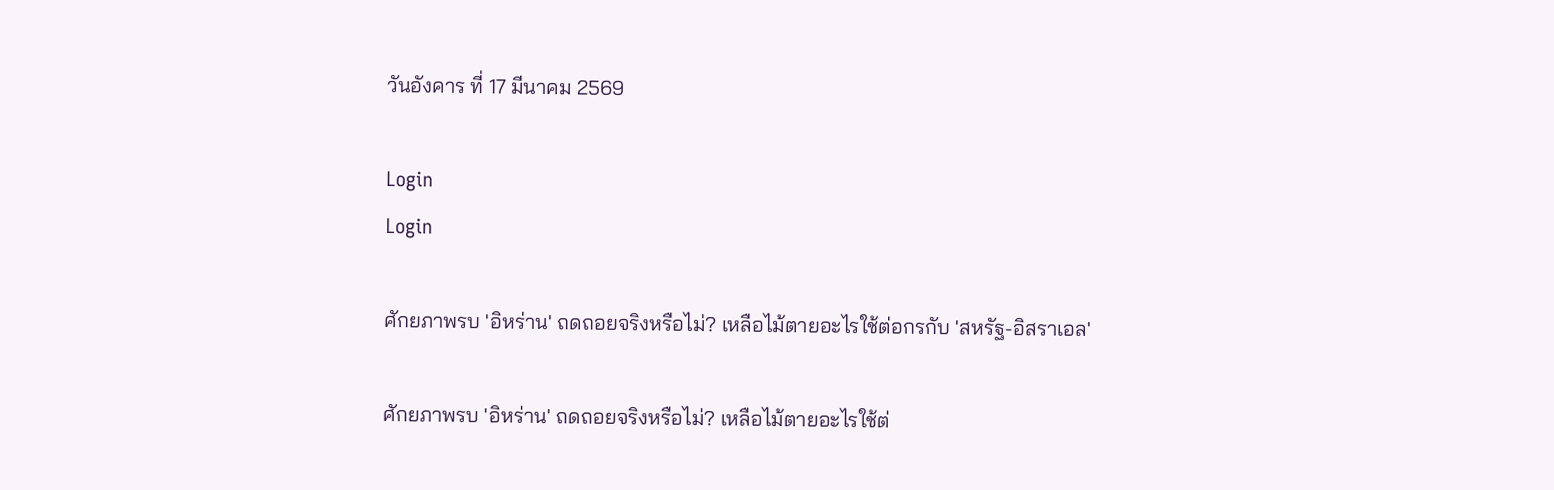วันอังคาร ที่ 17 มีนาคม 2569

Login
Login

ศักยภาพรบ 'อิหร่าน' ถดถอยจริงหรือไม่? เหลือไม้ตายอะไรใช้ต่อกรกับ 'สหรัฐ-อิสราเอล'

ศักยภาพรบ 'อิหร่าน' ถดถอยจริงหรือไม่? เหลือไม้ตายอะไรใช้ต่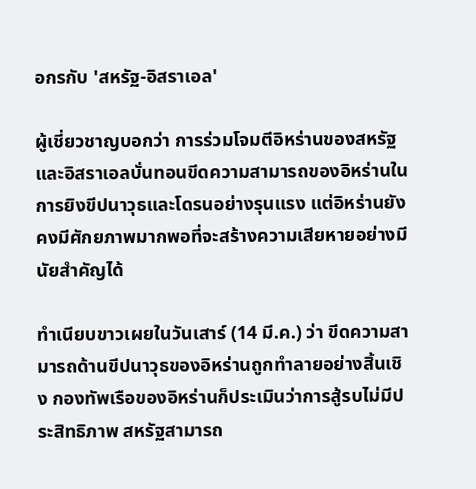อกรกับ 'สหรัฐ-อิสราเอล'

ผู้เชี่ยวชาญบอกว่า การร่วมโจมตีอิหร่านของสหรัฐและอิสราเอลบั่นทอนขีดความสามารถของอิหร่านในการยิงขีปนาวุธและโดรนอย่างรุนแรง แต่อิหร่านยังคงมีศักยภาพมากพอที่จะสร้างความเสียหายอย่างมีนัยสำคัญได้

ทำเนียบขาวเผยในวันเสาร์ (14 มี.ค.) ว่า ขีดความสามารถด้านขีปนาวุธของอิหร่านถูกทำลายอย่างสิ้นเชิง กองทัพเรือของอิหร่านก็ประเมินว่าการสู้รบไม่มีประสิทธิภาพ สหรัฐสามารถ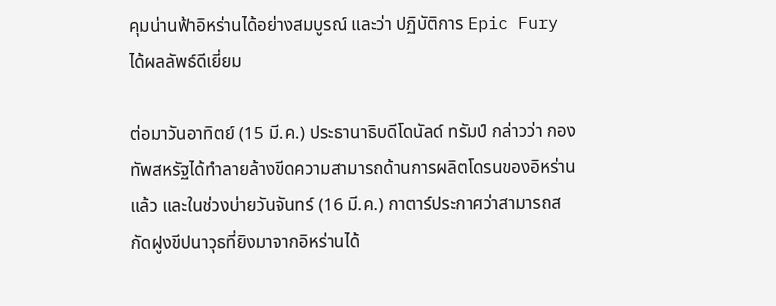คุมน่านฟ้าอิหร่านได้อย่างสมบูรณ์ และว่า ปฏิบัติการ Epic Fury ได้ผลลัพธ์ดีเยี่ยม

ต่อมาวันอาทิตย์ (15 มี.ค.) ประธานาธิบดีโดนัลด์ ทรัมป์ กล่าวว่า กองทัพสหรัฐได้ทำลายล้างขีดความสามารถด้านการผลิตโดรนของอิหร่านแล้ว และในช่วงบ่ายวันจันทร์ (16 มี.ค.) กาตาร์ประกาศว่าสามารถสกัดฝูงขีปนาวุธที่ยิงมาจากอิหร่านได้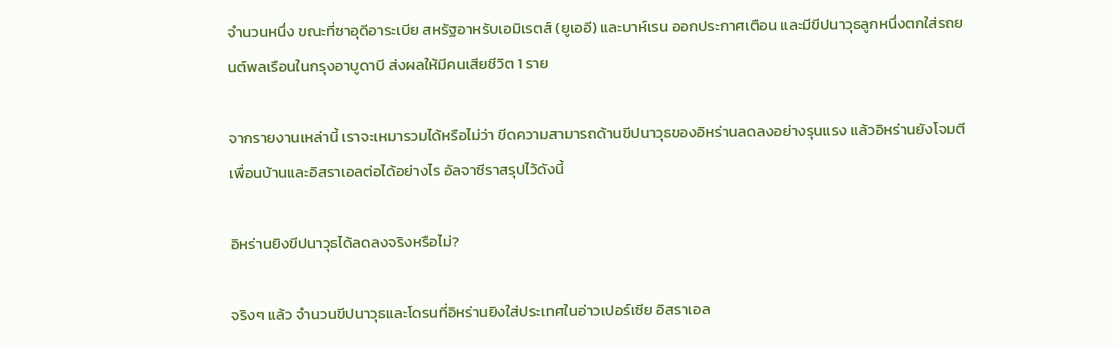จำนวนหนึ่ง ขณะที่ซาอุดีอาระเบีย สหรัฐอาหรับเอมิเรตส์ (ยูเออี) และบาห์เรน ออกประกาศเตือน และมีขีปนาวุธลูกหนึ่งตกใส่รถยนต์พลเรือนในกรุงอาบูดาบี ส่งผลให้มีคนเสียชีวิต 1 ราย

จากรายงานเหล่านี้ เราจะเหมารวมได้หรือไม่ว่า ขีดความสามารถด้านขีปนาวุธของอิหร่านลดลงอย่างรุนแรง แล้วอิหร่านยังโจมตีเพื่อนบ้านและอิสราเอลต่อได้อย่างไร อัลจาซีราสรุปไว้ดังนี้

อิหร่านยิงขีปนาวุธได้ลดลงจริงหรือไม่?

จริงๆ แล้ว จำนวนขีปนาวุธและโดรนที่อิหร่านยิงใส่ประเทศในอ่าวเปอร์เซีย อิสราเอล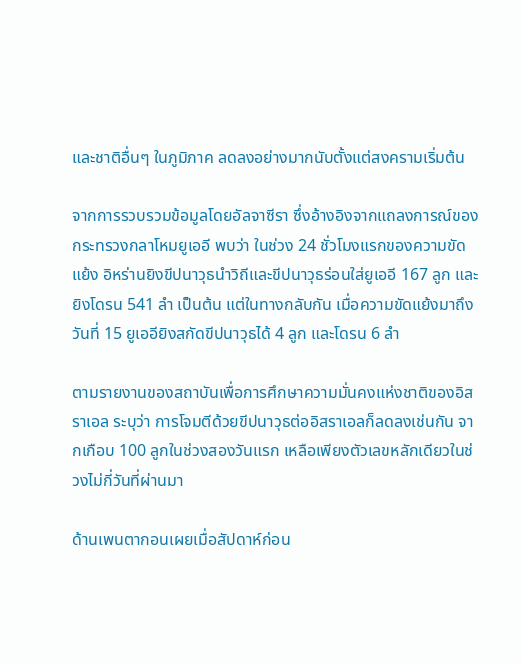และชาติอื่นๆ ในภูมิภาค ลดลงอย่างมากนับตั้งแต่สงครามเริ่มต้น

จากการรวบรวมข้อมูลโดยอัลจาซีรา ซึ่งอ้างอิงจากแถลงการณ์ของกระทรวงกลาโหมยูเออี พบว่า ในช่วง 24 ชั่วโมงแรกของความขัดแย้ง อิหร่านยิงขีปนาวุธนำวิถีและขีปนาวุธร่อนใส่ยูเออี 167 ลูก และยิงโดรน 541 ลำ เป็นต้น แต่ในทางกลับกัน เมื่อความขัดแย้งมาถึงวันที่ 15 ยูเออียิงสกัดขีปนาวุธได้ 4 ลูก และโดรน 6 ลำ

ตามรายงานของสถาบันเพื่อการศึกษาความมั่นคงแห่งชาติของอิสราเอล ระบุว่า การโจมตีด้วยขีปนาวุธต่ออิสราเอลก็ลดลงเช่นกัน จากเกือบ 100 ลูกในช่วงสองวันแรก เหลือเพียงตัวเลขหลักเดียวในช่วงไม่กี่วันที่ผ่านมา

ด้านเพนตากอนเผยเมื่อสัปดาห์ก่อน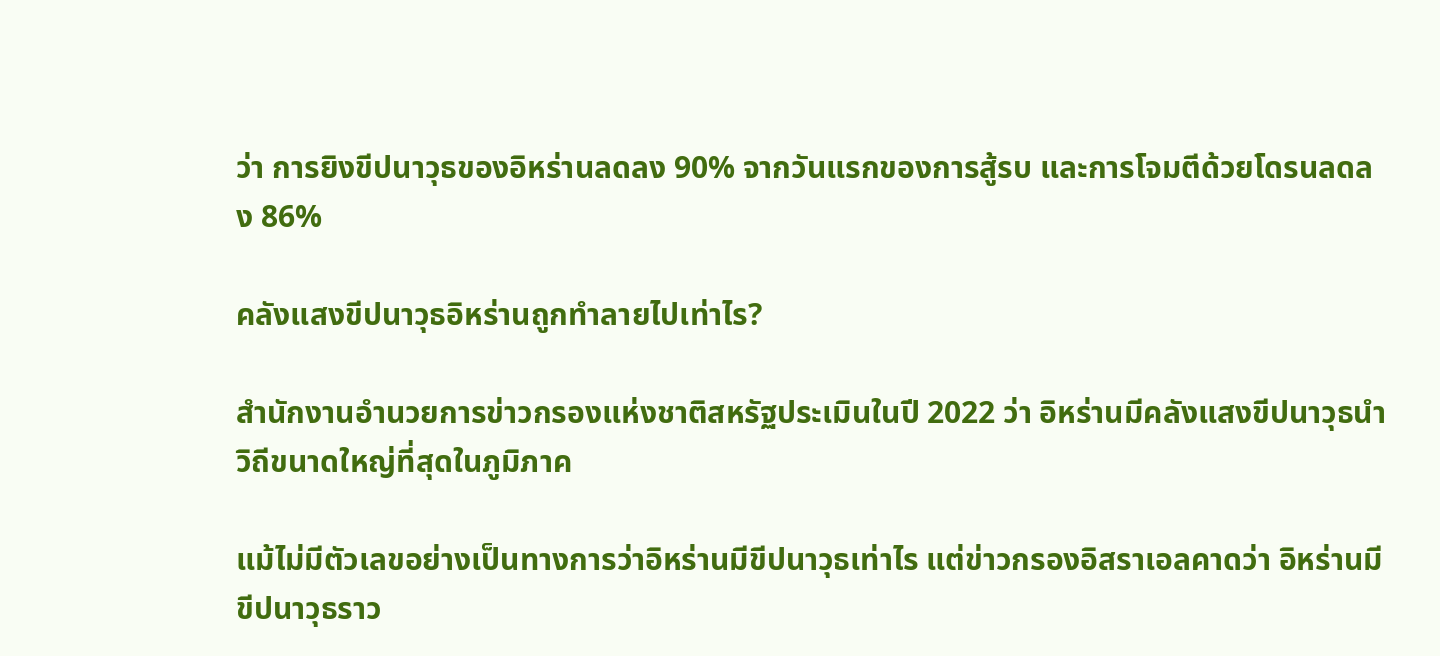ว่า การยิงขีปนาวุธของอิหร่านลดลง 90% จากวันแรกของการสู้รบ และการโจมตีด้วยโดรนลดลง 86%

คลังแสงขีปนาวุธอิหร่านถูกทำลายไปเท่าไร?

สำนักงานอำนวยการข่าวกรองแห่งชาติสหรัฐประเมินในปี 2022 ว่า อิหร่านมีคลังแสงขีปนาวุธนำวิถีขนาดใหญ่ที่สุดในภูมิภาค

แม้ไม่มีตัวเลขอย่างเป็นทางการว่าอิหร่านมีขีปนาวุธเท่าไร แต่ข่าวกรองอิสราเอลคาดว่า อิหร่านมีขีปนาวุธราว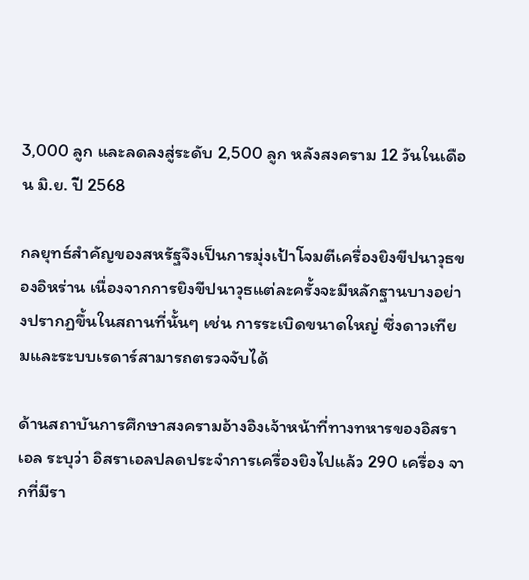3,000 ลูก และลดลงสู่ระดับ 2,500 ลูก หลังสงคราม 12 วันในเดือน มิ.ย. ปี 2568

กลยุทธ์สำคัญของสหรัฐจึงเป็นการมุ่งเป้าโจมตีเครื่องยิงขีปนาวุธของอิหร่าน เนื่องจากการยิงขีปนาวุธแต่ละครั้งจะมีหลักฐานบางอย่างปรากฏขึ้นในสถานที่นั้นๆ เช่น การระเบิดขนาดใหญ่ ซึ่งดาวเทียมและระบบเรดาร์สามารถตรวจจับได้

ด้านสถาบันการศึกษาสงครามอ้างอิงเจ้าหน้าที่ทางทหารของอิสราเอล ระบุว่า อิสราเอลปลดประจำการเครื่องยิงไปแล้ว 290 เครื่อง จากที่มีรา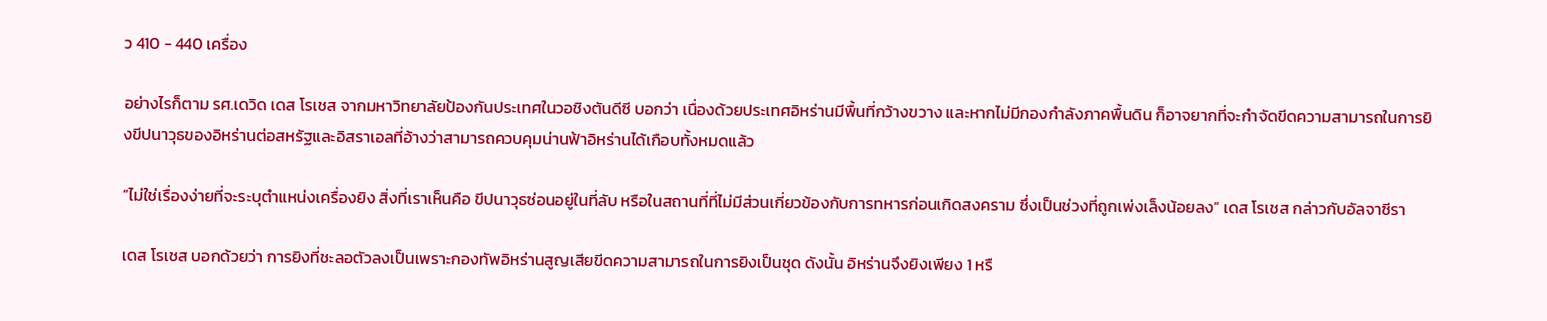ว 410 - 440 เครื่อง

อย่างไรก็ตาม รศ.เดวิด เดส โรเชส จากมหาวิทยาลัยป้องกันประเทศในวอชิงตันดีซี บอกว่า เนื่องด้วยประเทศอิหร่านมีพื้นที่กว้างขวาง และหากไม่มีกองกำลังภาคพื้นดิน ก็อาจยากที่จะกำจัดขีดความสามารถในการยิงขีปนาวุธของอิหร่านต่อสหรัฐและอิสราเอลที่อ้างว่าสามารถควบคุมน่านฟ้าอิหร่านได้เกือบทั้งหมดแล้ว

“ไม่ใช่เรื่องง่ายที่จะระบุตำแหน่งเครื่องยิง สิ่งที่เราเห็นคือ ขีปนาวุธซ่อนอยู่ในที่ลับ หรือในสถานที่ที่ไม่มีส่วนเกี่ยวข้องกับการทหารก่อนเกิดสงคราม ซึ่งเป็นช่วงที่ถูกเพ่งเล็งน้อยลง” เดส โรเชส กล่าวกับอัลจาซีรา

เดส โรเชส บอกด้วยว่า การยิงที่ชะลอตัวลงเป็นเพราะกองทัพอิหร่านสูญเสียขีดความสามารถในการยิงเป็นชุด ดังนั้น อิหร่านจึงยิงเพียง 1 หรื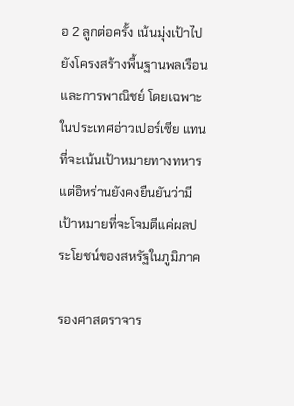อ 2 ลูกต่อครั้ง เน้นมุ่งเป้าไปยังโครงสร้างพื้นฐานพลเรือนและการพาณิชย์ โดยเฉพาะในประเทศอ่าวเปอร์เซีย แทนที่จะเน้นเป้าหมายทางทหาร แต่อิหร่านยังคงยืนยันว่ามีเป้าหมายที่จะโจมตีแค่ผลประโยชน์ของสหรัฐในภูมิภาค

รองศาสตราจาร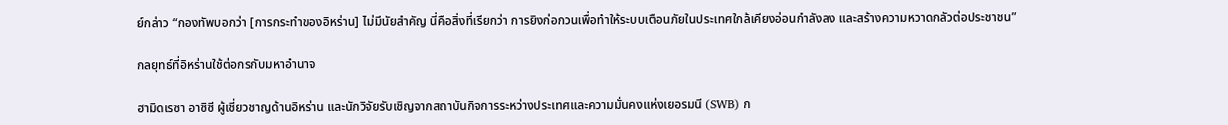ย์กล่าว “กองทัพบอกว่า [การกระทำของอิหร่าน] ไม่มีนัยสำคัญ นี่คือสิ่งที่เรียกว่า การยิงก่อกวนเพื่อทำให้ระบบเตือนภัยในประเทศใกล้เคียงอ่อนกำลังลง และสร้างความหวาดกลัวต่อประชาชน”

กลยุทธ์ที่อิหร่านใช้ต่อกรกับมหาอำนาจ

ฮามิดเรซา อาซิซี ผู้เชี่ยวชาญด้านอิหร่าน และนักวิจัยรับเชิญจากสถาบันกิจการระหว่างประเทศและความมั่นคงแห่งเยอรมนี (SWB) ก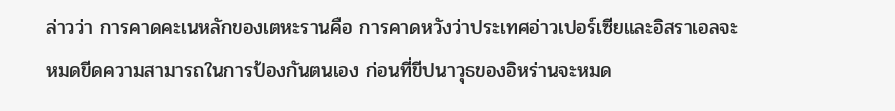ล่าวว่า การคาดคะเนหลักของเตหะรานคือ การคาดหวังว่าประเทศอ่าวเปอร์เซียและอิสราเอลจะหมดขีดความสามารถในการป้องกันตนเอง ก่อนที่ขีปนาวุธของอิหร่านจะหมด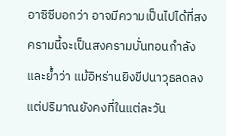อาซิซีบอกว่า อาจมีความเป็นไปได้ที่สงครามนี้จะเป็นสงครามบั่นทอนกำลัง และย้ำว่า แม้อิหร่านยิงขีปนาวุธลดลง แต่ปริมาณยังคงที่ในแต่ละวัน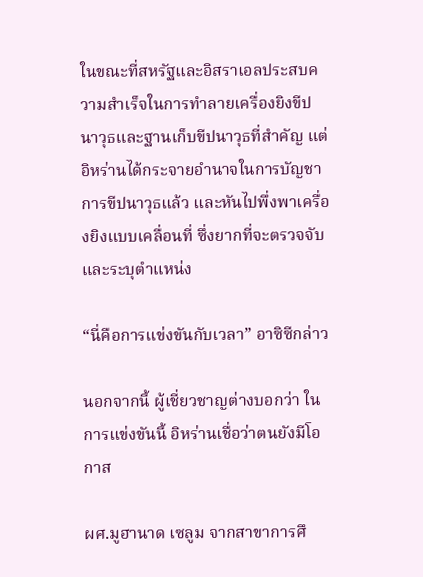ในขณะที่สหรัฐและอิสราเอลประสบความสำเร็จในการทำลายเครื่องยิงขีปนาวุธและฐานเก็บขีปนาวุธที่สำคัญ แต่อิหร่านได้กระจายอำนาจในการบัญชาการขีปนาวุธแล้ว และหันไปพึ่งพาเครื่องยิงแบบเคลื่อนที่ ซึ่งยากที่จะตรวจจับและระบุตำแหน่ง

“นี่คือการแข่งขันกับเวลา” อาซิซีกล่าว

นอกจากนี้ ผู้เชี่ยวชาญต่างบอกว่า ในการแข่งขันนี้ อิหร่านเชื่อว่าตนยังมีโอกาส

ผศ.มูฮานาด เซลูม จากสาขาการศึ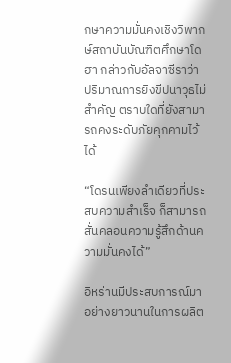กษาความมั่นคงเชิงวิพากษ์สถาบันบัณฑิตศึกษาโดฮา กล่าวกับอัลจาซีราว่า ปริมาณการยิงขีปนาวุธไม่สำคัญ ตราบใดที่ยังสามารถคงระดับภัยคุกคามไว้ได้

“โดรนเพียงลำเดียวที่ประสบความสำเร็จ ก็สามารถสั่นคลอนความรู้สึกด้านความมั่นคงได้”

อิหร่านมีประสบการณ์มาอย่างยาวนานในการผลิต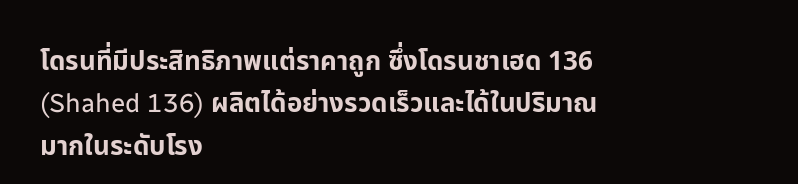โดรนที่มีประสิทธิภาพแต่ราคาถูก ซึ่งโดรนชาเฮด 136 (Shahed 136) ผลิตได้อย่างรวดเร็วและได้ในปริมาณมากในระดับโรง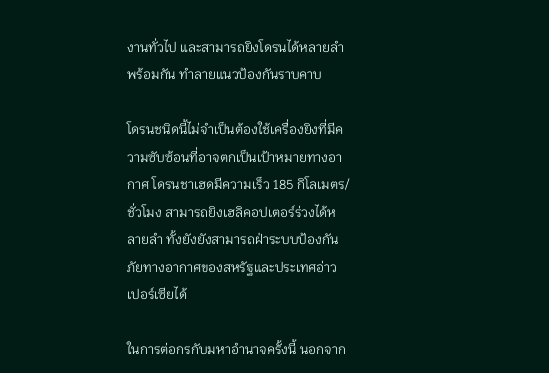งานทั่วไป และสามารถยิงโดรนได้หลายลำพร้อมกัน ทำลายแนวป้องกันราบคาบ

โดรนชนิดนี้ไม่จำเป็นต้องใช้เครื่องยิงที่มีความซับซ้อนที่อาจตกเป็นเป้าหมายทางอากาศ โดรนชาเฮดมีความเร็ว 185 กิโลเมตร/ชั่วโมง สามารถยิงเฮลิคอปเตอร์ร่วงได้หลายลำ ทั้งยังยังสามารถฝ่าระบบป้องกันภัยทางอากาศของสหรัฐและประเทศอ่าวเปอร์เซียได้

ในการต่อกรกับมหาอำนาจครั้งนี้ นอกจาก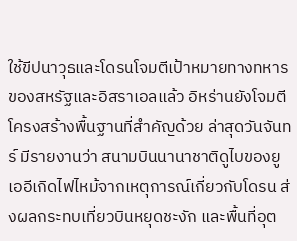ใช้ขีปนาวุธและโดรนโจมตีเป้าหมายทางทหารของสหรัฐและอิสราเอลแล้ว อิหร่านยังโจมตีโครงสร้างพื้นฐานที่สำคัญด้วย ล่าสุดวันจันทร์ มีรายงานว่า สนามบินนานาชาติดูไบของยูเออีเกิดไฟไหม้จากเหตุการณ์เกี่ยวกับโดรน ส่งผลกระทบเที่ยวบินหยุดชะงัก และพื้นที่อุต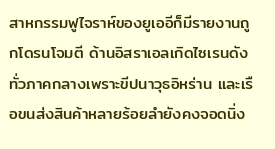สาหกรรมฟูไจราห์ของยูเออีก็มีรายงานถูกโดรนโจมตี ด้านอิสราเอลเกิดไซเรนดังทั่วภาคกลางเพราะขีปนาวุธอิหร่าน และเรือขนส่งสินค้าหลายร้อยลำยังคงจอดนิ่ง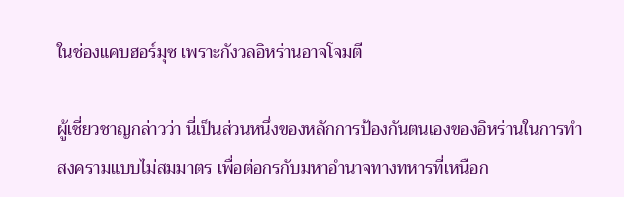ในช่องแคบฮอร์มุซ เพราะกังวลอิหร่านอาจโจมตี

ผู้เชี่ยวชาญกล่าวว่า นี่เป็นส่วนหนึ่งของหลักการป้องกันตนเองของอิหร่านในการทำสงครามแบบไม่สมมาตร เพื่อต่อกรกับมหาอำนาจทางทหารที่เหนือก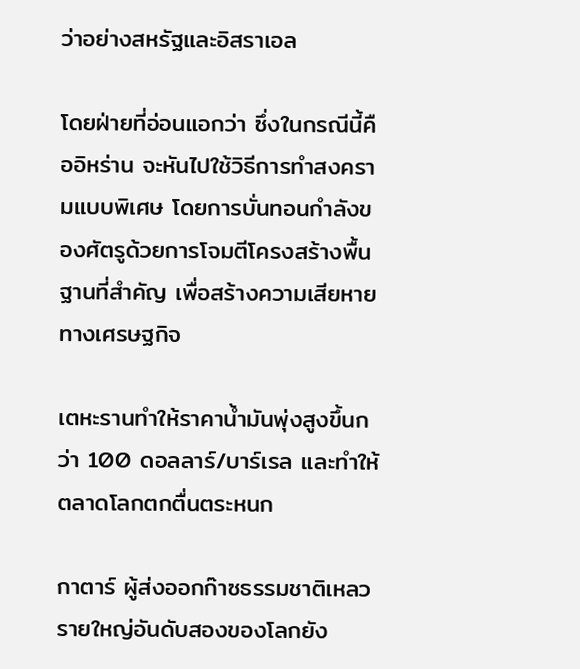ว่าอย่างสหรัฐและอิสราเอล

โดยฝ่ายที่อ่อนแอกว่า ซึ่งในกรณีนี้คืออิหร่าน จะหันไปใช้วิธีการทำสงครามแบบพิเศษ โดยการบั่นทอนกำลังของศัตรูด้วยการโจมตีโครงสร้างพื้นฐานที่สำคัญ เพื่อสร้างความเสียหายทางเศรษฐกิจ

เตหะรานทำให้ราคาน้ำมันพุ่งสูงขึ้นกว่า 100 ดอลลาร์/บาร์เรล และทำให้ตลาดโลกตกตื่นตระหนก

กาตาร์ ผู้ส่งออกก๊าซธรรมชาติเหลวรายใหญ่อันดับสองของโลกยัง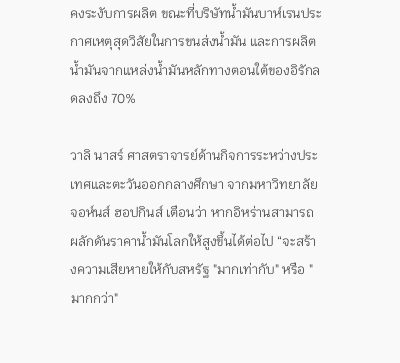คงระงับการผลิต ขณะที่บริษัทน้ำมันบาห์เรนประกาศเหตุสุดวิสัยในการขนส่งน้ำมัน และการผลิตน้ำมันจากแหล่งน้ำมันหลักทางตอนใต้ของอิรักลดลงถึง 70%

วาลิ นาสร์ ศาสตราจารย์ด้านกิจการระหว่างประเทศและตะวันออกกลางศึกษา จากมหาวิทยาลัยจอห์นส์ ฮอปกินส์ เตือนว่า หากอิหร่านสามารถผลักดันราคาน้ำมันโลกให้สูงขึ้นได้ต่อไป “จะสร้างความเสียหายให้กับสหรัฐ "มากเท่ากับ" หรือ "มากกว่า"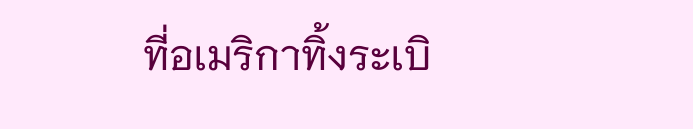ที่อเมริกาทิ้งระเบิ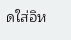ดใส่อิห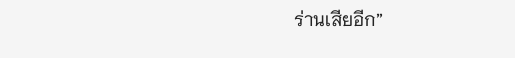ร่านเสียอีก”